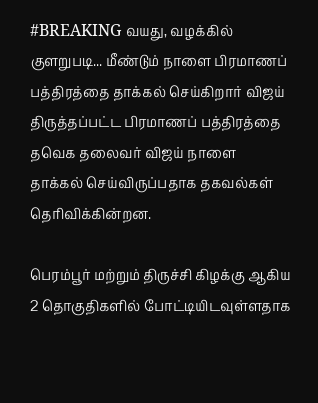#BREAKING வயது, வழக்கில் குளறுபடி... மீண்டும் நாளை பிரமாணப் பத்திரத்தை தாக்கல் செய்கிறார் விஜய்
திருத்தப்பட்ட பிரமாணப் பத்திரத்தை தவெக தலைவர் விஜய் நாளை தாக்கல் செய்விருப்பதாக தகவல்கள் தெரிவிக்கின்றன.

பெரம்பூர் மற்றும் திருச்சி கிழக்கு ஆகிய 2 தொகுதிகளில் போட்டியிடவுள்ளதாக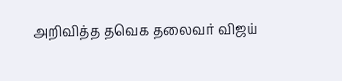அறிவித்த தவெக தலைவர் விஜய்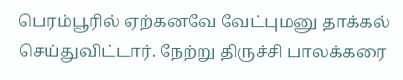பெரம்பூரில் ஏற்கனவே வேட்புமனு தாக்கல் செய்துவிட்டார். நேற்று திருச்சி பாலக்கரை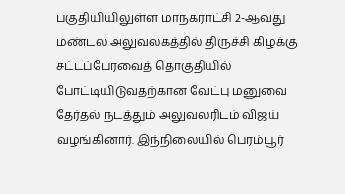பகுதியியிலுள்ள மாநகராட்சி 2-ஆவது மண்டல அலுவலகத்தில் திருச்சி கிழக்கு சட்டப்பேரவைத் தொகுதியில் போட்டியிடுவதற்கான வேட்பு மனுவை தேர்தல் நடத்தும் அலுவலரிடம் விஜய் வழங்கினார். இந்நிலையில் பெரம்பூர்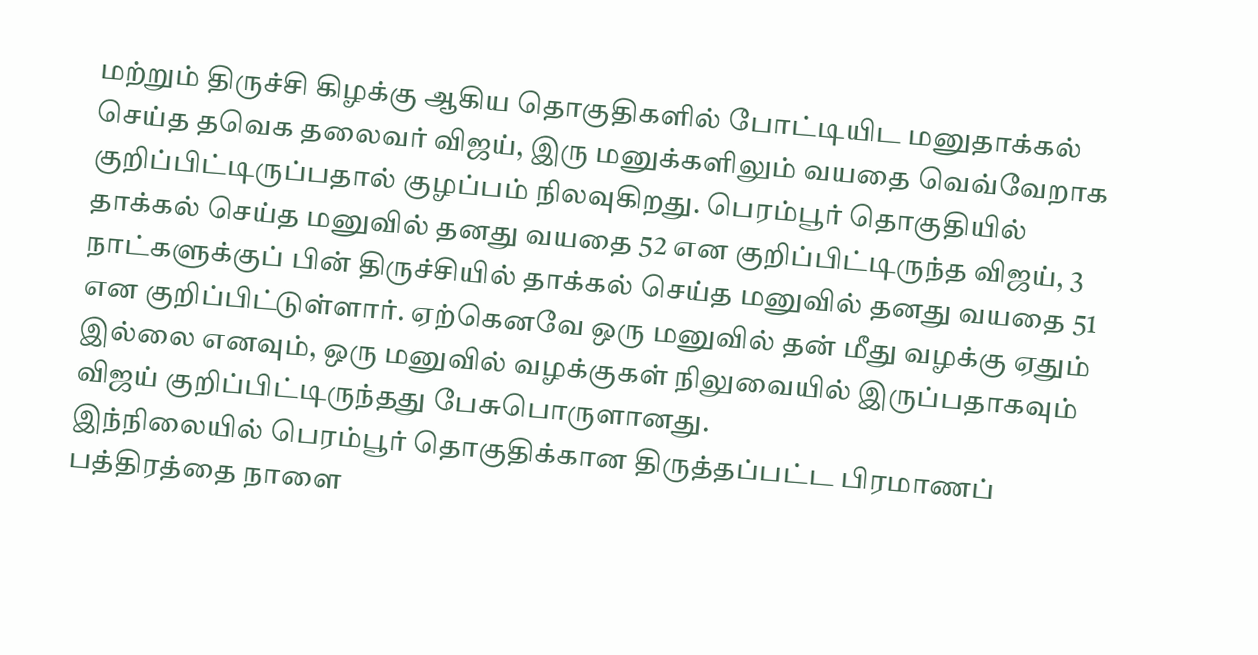மற்றும் திருச்சி கிழக்கு ஆகிய தொகுதிகளில் போட்டியிட மனுதாக்கல் செய்த தவெக தலைவர் விஜய், இரு மனுக்களிலும் வயதை வெவ்வேறாக குறிப்பிட்டிருப்பதால் குழப்பம் நிலவுகிறது. பெரம்பூர் தொகுதியில் தாக்கல் செய்த மனுவில் தனது வயதை 52 என குறிப்பிட்டிருந்த விஜய், 3 நாட்களுக்குப் பின் திருச்சியில் தாக்கல் செய்த மனுவில் தனது வயதை 51 என குறிப்பிட்டுள்ளார். ஏற்கெனவே ஒரு மனுவில் தன் மீது வழக்கு ஏதும் இல்லை எனவும், ஒரு மனுவில் வழக்குகள் நிலுவையில் இருப்பதாகவும் விஜய் குறிப்பிட்டிருந்தது பேசுபொருளானது.
இந்நிலையில் பெரம்பூர் தொகுதிக்கான திருத்தப்பட்ட பிரமாணப் பத்திரத்தை நாளை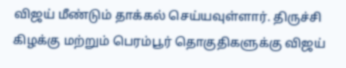விஜய் மீண்டும் தாக்கல் செய்யவுள்ளார். திருச்சி கிழக்கு மற்றும் பெரம்பூர் தொகுதிகளுக்கு விஜய்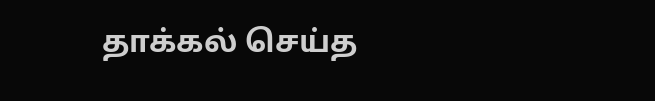தாக்கல் செய்த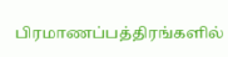பிரமாணப்பத்திரங்களில்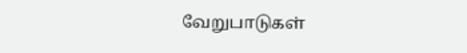வேறுபாடுகள்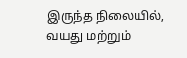இருந்த நிலையில், வயது மற்றும்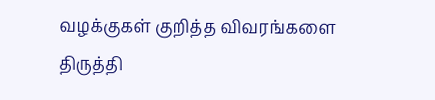வழக்குகள் குறித்த விவரங்களை திருத்தி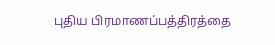புதிய பிரமாணப்பத்திரத்தை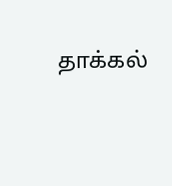தாக்கல்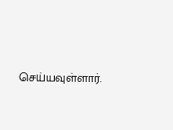செய்யவுள்ளார்.